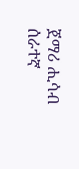ጀማሪ ሒሳብ ሰራተኛ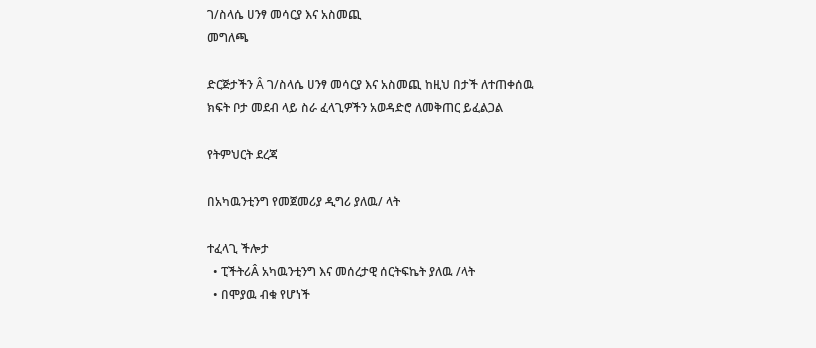ገ/ስላሴ ሀንፃ መሳርያ እና አስመጪ
መግለጫ

ድርጅታችን Â ገ/ስላሴ ሀንፃ መሳርያ እና አስመጪ ከዚህ በታች ለተጠቀሰዉ ክፍት ቦታ መደብ ላይ ስራ ፈላጊዎችን አወዳድሮ ለመቅጠር ይፈልጋል

የትምህርት ደረጃ

በአካዉንቲንግ የመጀመሪያ ዲግሪ ያለዉ/ ላት

ተፈላጊ ችሎታ
  • ፒችትሪÂ አካዉንቲንግ እና መሰረታዊ ሰርትፍኬት ያለዉ /ላት
  • በሞያዉ ብቁ የሆነች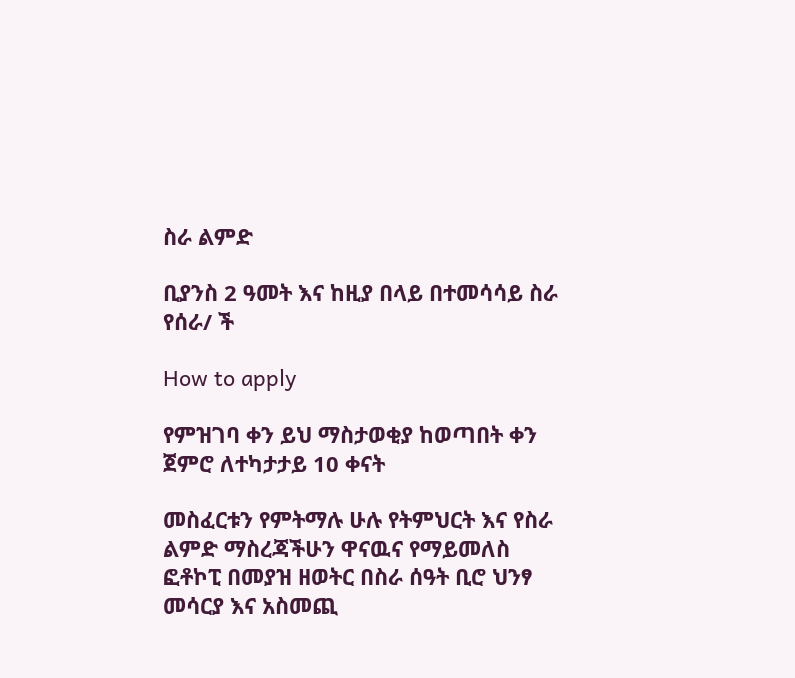ስራ ልምድ

ቢያንስ 2 ዓመት እና ከዚያ በላይ በተመሳሳይ ስራ የሰራ/ ች

How to apply

የምዝገባ ቀን ይህ ማስታወቂያ ከወጣበት ቀን ጀምሮ ለተካታታይ 10 ቀናት

መስፈርቱን የምትማሉ ሁሉ የትምህርት እና የስራ ልምድ ማስረጃችሁን ዋናዉና የማይመለስ ፎቶኮፒ በመያዝ ዘወትር በስራ ሰዓት ቢሮ ህንፃ መሳርያ እና አስመጪ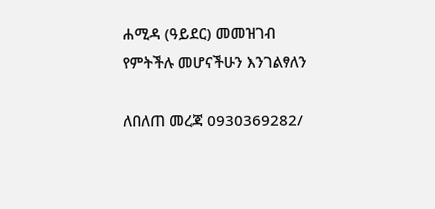ሐሚዳ (ዓይደር) መመዝገብ የምትችሉ መሆናችሁን እንገልፃለን

ለበለጠ መረጃ 0930369282/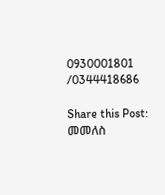0930001801 /0344418686

Share this Post:
መመለስ